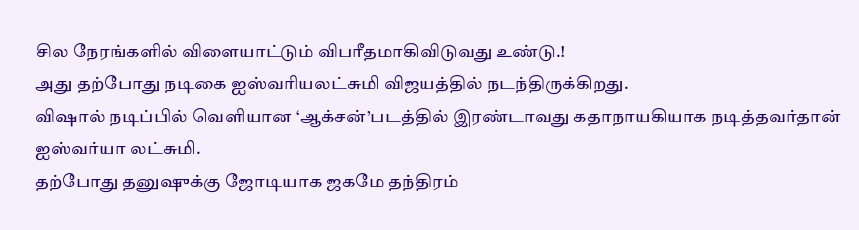சில நேரங்களில் விளையாட்டும் விபரீதமாகிவிடுவது உண்டு.!
அது தற்போது நடிகை ஐஸ்வரியலட்சுமி விஜயத்தில் நடந்திருக்கிறது.
விஷால் நடிப்பில் வெளியான ‘ஆக்சன்’படத்தில் இரண்டாவது கதாநாயகியாக நடித்தவர்தான் ஐஸ்வர்யா லட்சுமி.
தற்போது தனுஷுக்கு ஜோடியாக ஜகமே தந்திரம்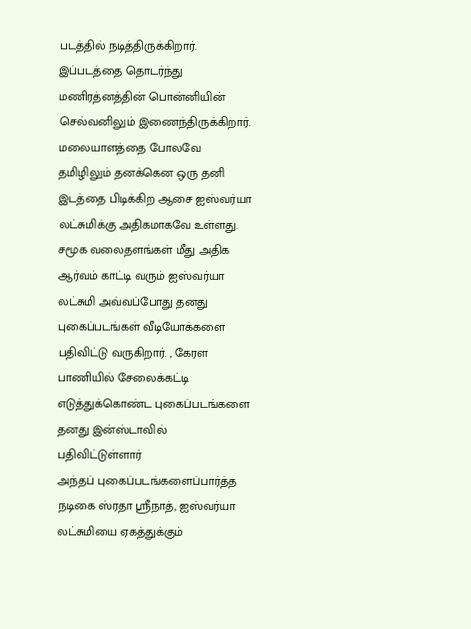படத்தில் நடித்திருக்கிறார். இப்படத்தை தொடர்ந்து மணிரத்னத்தின் பொன்னியின் செல்வனிலும் இணைந்திருக்கிறார். மலையாளத்தை போலவே தமிழிலும் தனக்கென ஒரு தனி இடத்தை பிடிக்கிற ஆசை ஐஸ்வர்யா லட்சுமிக்கு அதிகமாகவே உள்ளது.
சமூக வலைதளங்கள் மீது அதிக ஆர்வம் காட்டி வரும் ஐஸ்வர்யா லட்சுமி அவ்வப்போது தனது புகைப்படங்கள் வீடியோக்களை பதிவிட்டு வருகிறார். , கேரள பாணியில் சேலைக்கட்டி எடுத்துக்கொண்ட புகைப்படங்களை தனது இன்ஸ்டாவில் பதிவிட்டுள்ளார்
அந்தப் புகைப்படங்களைப்பார்த்த நடிகை ஸ்ரதா ஸ்ரீநாத், ஐஸ்வர்யா லட்சுமியை ஏகத்துக்கும்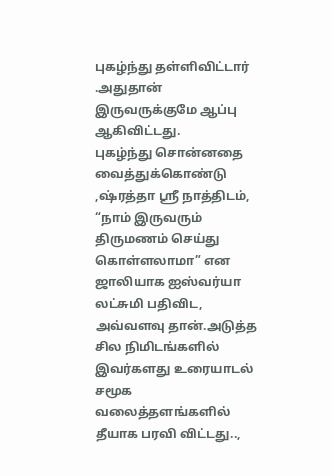புகழ்ந்து தள்ளிவிட்டார் .அதுதான் இருவருக்குமே ஆப்பு ஆகிவிட்டது.
புகழ்ந்து சொன்னதை வைத்துக்கொண்டு ,ஷ்ரத்தா ஸ்ரீ நாத்திடம், “நாம் இருவரும் திருமணம் செய்து கொள்ளலாமா” என ஜாலியாக ஐஸ்வர்யா லட்சுமி பதிவிட, அவ்வளவு தான்.அடுத்த சில நிமிடங்களில் இவர்களது உரையாடல் சமூக வலைத்தளங்களில் தீயாக பரவி விட்டது..,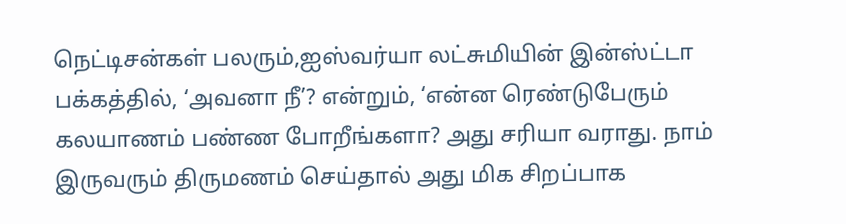நெட்டிசன்கள் பலரும்,ஐஸ்வர்யா லட்சுமியின் இன்ஸ்ட்டா பக்கத்தில், ‘அவனா நீ’? என்றும், ‘என்ன ரெண்டுபேரும் கலயாணம் பண்ண போறீங்களா? அது சரியா வராது. நாம் இருவரும் திருமணம் செய்தால் அது மிக சிறப்பாக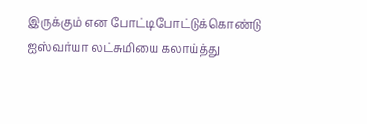இருக்கும் என போட்டிபோட்டுக்கொண்டு ஐஸ்வர்யா லட்சுமியை கலாய்த்து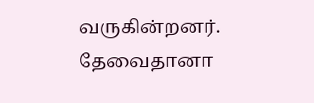வருகின்றனர்.
தேவைதானா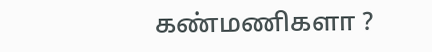கண்மணிகளா ?